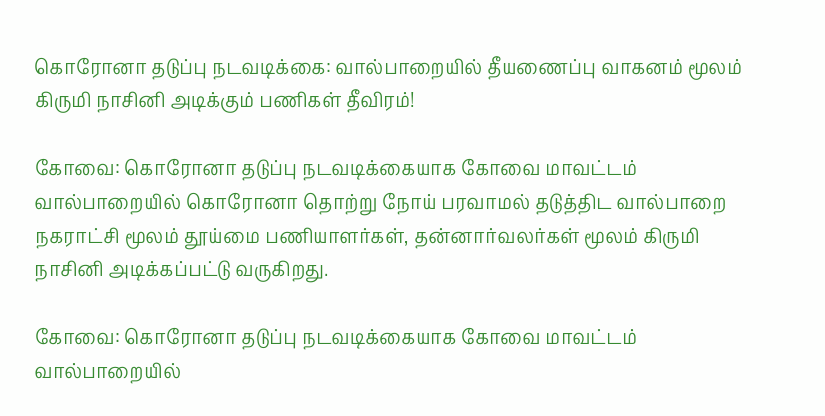கொரோனா தடுப்பு நடவடிக்கை: வால்பாறையில் தீயணைப்பு வாகனம் மூலம் கிருமி நாசினி அடிக்கும் பணிகள் தீவிரம்!

கோவை: கொரோனா தடுப்பு நடவடிக்கையாக கோவை மாவட்டம் வால்பாறையில் கொரோனா தொற்று நோய் பரவாமல் தடுத்திட வால்பாறை நகராட்சி மூலம் தூய்மை பணியாளர்கள், தன்னார்வலர்கள் மூலம் கிருமி நாசினி அடிக்கப்பட்டு வருகிறது.

கோவை: கொரோனா தடுப்பு நடவடிக்கையாக கோவை மாவட்டம் வால்பாறையில்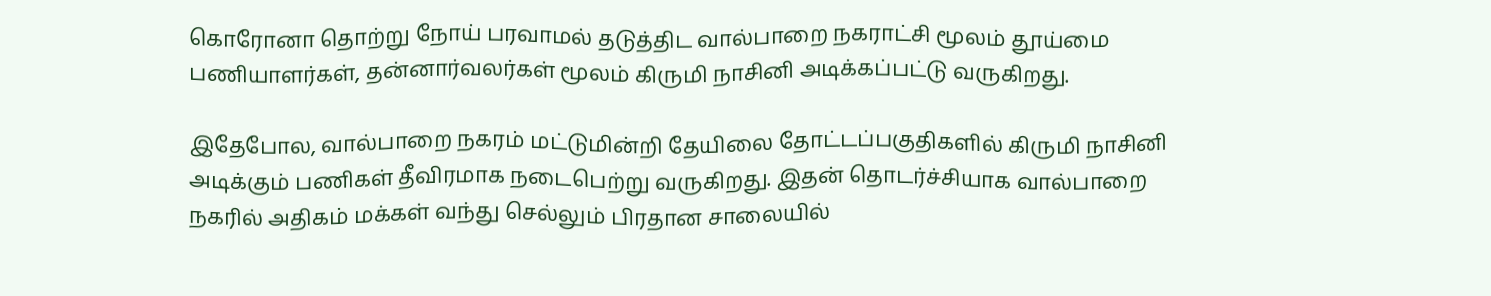கொரோனா தொற்று நோய் பரவாமல் தடுத்திட வால்பாறை நகராட்சி மூலம் தூய்மை பணியாளர்கள், தன்னார்வலர்கள் மூலம் கிருமி நாசினி அடிக்கப்பட்டு வருகிறது.

இதேபோல, வால்பாறை நகரம் மட்டுமின்றி தேயிலை தோட்டப்பகுதிகளில் கிருமி நாசினி அடிக்கும் பணிகள் தீவிரமாக நடைபெற்று வருகிறது. இதன் தொடர்ச்சியாக வால்பாறை நகரில் அதிகம் மக்கள் வந்து செல்லும் பிரதான சாலையில்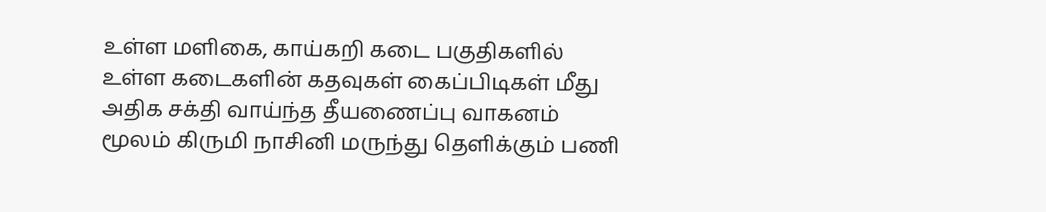உள்ள மளிகை, காய்கறி கடை பகுதிகளில் உள்ள கடைகளின் கதவுகள் கைப்பிடிகள் மீது அதிக சக்தி வாய்ந்த தீயணைப்பு வாகனம் மூலம் கிருமி நாசினி மருந்து தெளிக்கும் பணி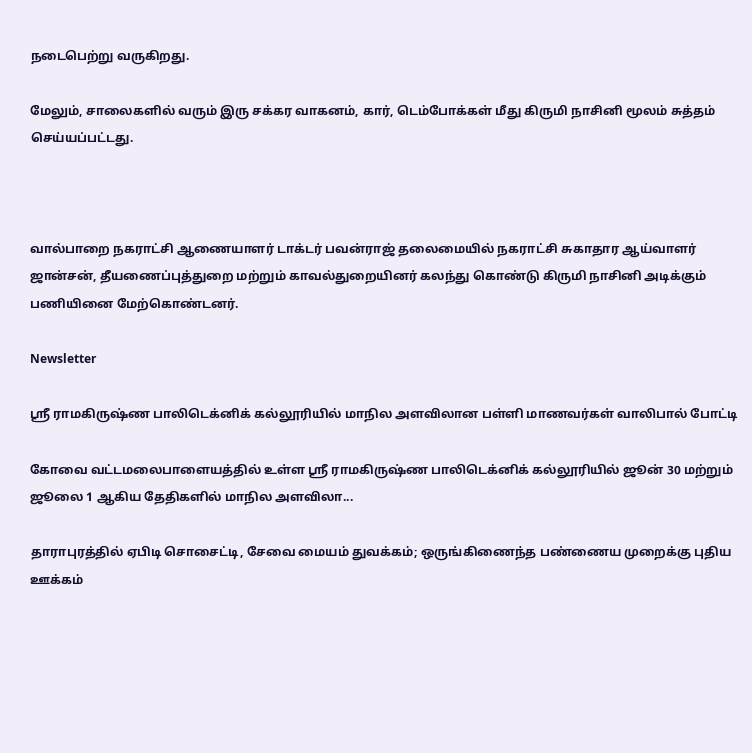நடைபெற்று வருகிறது.

மேலும், சாலைகளில் வரும் இரு சக்கர வாகனம், கார், டெம்போக்கள் மீது கிருமி நாசினி மூலம் சுத்தம் செய்யப்பட்டது.



வால்பாறை நகராட்சி ஆணையாளர் டாக்டர் பவன்ராஜ் தலைமையில் நகராட்சி சுகாதார ஆய்வாளர் ஜான்சன், தீயணைப்புத்துறை மற்றும் காவல்துறையினர் கலந்து கொண்டு கிருமி நாசினி அடிக்கும் பணியினை மேற்கொண்டனர்.

Newsletter

ஸ்ரீ ராமகிருஷ்ண பாலிடெக்னிக் கல்லூரியில் மாநில அளவிலான பள்ளி மாணவர்கள் வாலிபால் போட்டி

கோவை வட்டமலைபாளையத்தில் உள்ள ஸ்ரீ ராமகிருஷ்ண பாலிடெக்னிக் கல்லூரியில் ஜூன் 30 மற்றும் ஜூலை 1 ஆகிய தேதிகளில் மாநில அளவிலா...

தாராபுரத்தில் ஏபிடி சொசைட்டி, சேவை மையம் துவக்கம்; ஒருங்கிணைந்த பண்ணைய முறைக்கு புதிய ஊக்கம்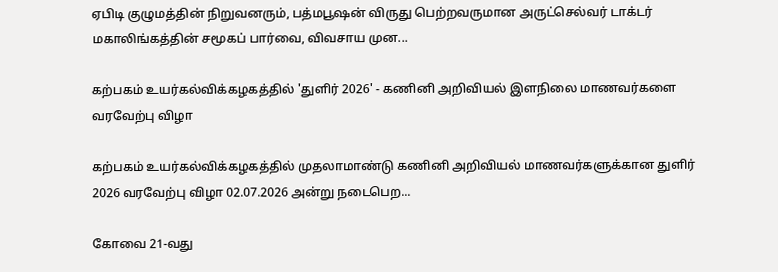ஏபிடி குழுமத்தின் நிறுவனரும், பத்மபூஷன் விருது பெற்றவருமான அருட்செல்வர் டாக்டர் மகாலிங்கத்தின் சமூகப் பார்வை, விவசாய முன...

கற்பகம் உயர்கல்விக்கழகத்தில் 'துளிர் 2026' - கணினி அறிவியல் இளநிலை மாணவர்களை வரவேற்பு விழா

கற்பகம் உயர்கல்விக்கழகத்தில் முதலாமாண்டு கணினி அறிவியல் மாணவர்களுக்கான துளிர் 2026 வரவேற்பு விழா 02.07.2026 அன்று நடைபெற...

கோவை 21-வது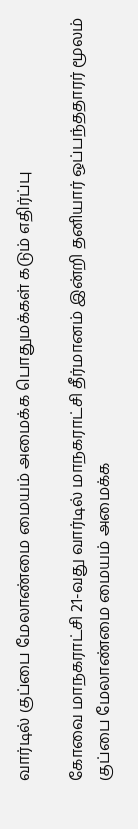வார்டில் குப்பை மேலாண்மை மையம் அமைக்க பொதுமக்கள் கடும் எதிர்ப்பு

கோவை மாநகராட்சி 21-வது வார்டில் மாநகராட்சி தீர்மானம் இன்றி தனியார் ஒப்பந்ததாரர் மூலம் குப்பை மேலாண்மை மையம் அமைக்க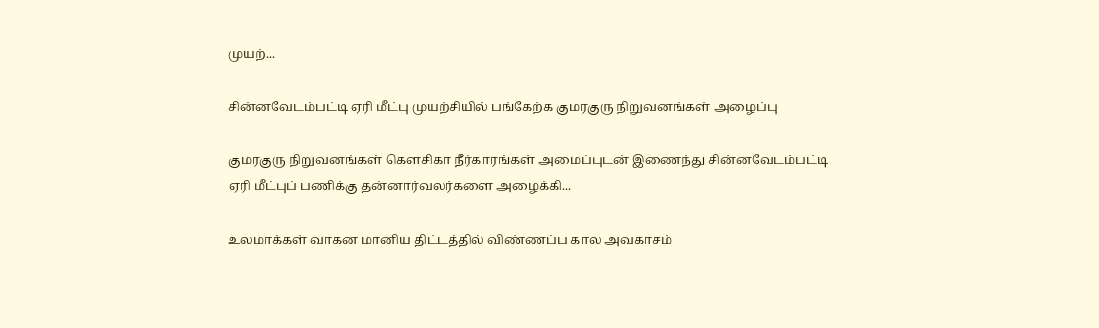முயற்...

சின்னவேடம்பட்டி ஏரி மீட்பு முயற்சியில் பங்கேற்க குமரகுரு நிறுவனங்கள் அழைப்பு

குமரகுரு நிறுவனங்கள் கெளசிகா நீர்காரங்கள் அமைப்புடன் இணைந்து சின்னவேடம்பட்டி ஏரி மீட்புப் பணிக்கு தன்னார்வலர்களை அழைக்கி...

உலமாக்கள் வாகன மானிய திட்டத்தில் விண்ணப்ப கால அவகாசம்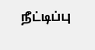நீட்டிப்பு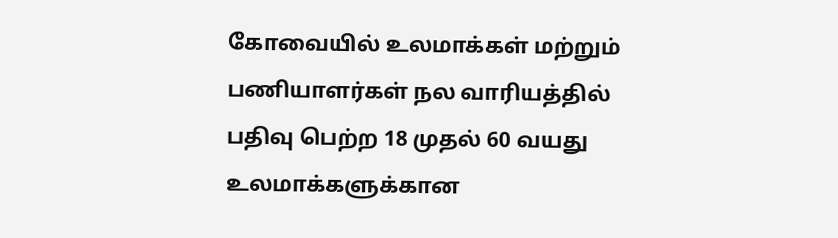கோவையில் உலமாக்கள் மற்றும் பணியாளர்கள் நல வாரியத்தில் பதிவு பெற்ற 18 முதல் 60 வயது உலமாக்களுக்கான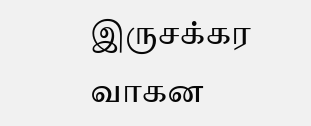இருசக்கர வாகன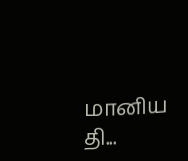மானிய தி...